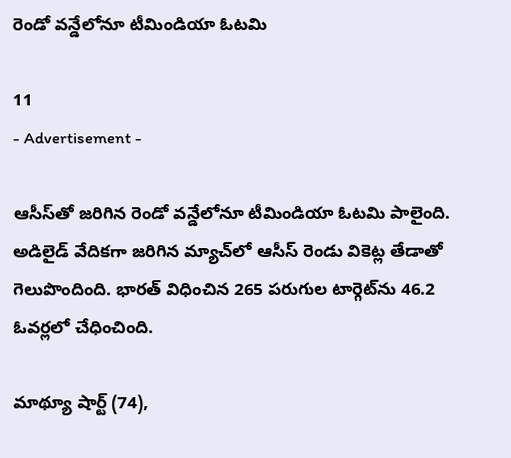రెండో వన్డేలోనూ టీమిండియా ఓటమి

11
- Advertisement -

ఆసీస్‌తో జరిగిన రెండో వన్డేలోనూ టీమిండియా ఓటమి పాలైంది. అడిలైడ్ వేదిక‌గా జరిగిన మ్యాచ్‌లో ఆసీస్‌ రెండు వికెట్ల తేడాతో గెలుపొందింది. భారత్ విధించిన 265 పరుగుల టార్గెట్‌ను 46.2 ఓవర్లలో చేధించింది.

మాథ్యూ షార్ట్ (74),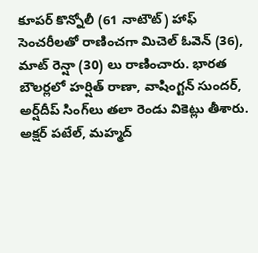కూపర్ కొన్నోలీ (61 నాటౌట్) హాఫ్ సెంచ‌రీలతో రాణించగా మిచెల్ ఓవెన్ (36), మాట్ రెన్షా (30) లు రాణించారు. భార‌త బౌల‌ర్ల‌లో హ‌ర్షిత్ రాణా, వాషింగ్ట‌న్ సుంద‌ర్‌, అర్ష్‌దీప్ సింగ్‌లు తలా రెండు వికెట్లు తీశారు. అక్ష‌ర్ ప‌టేల్‌, మ‌హ్మ‌ద్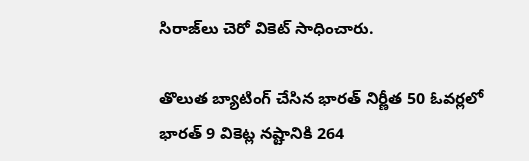సిరాజ్‌లు చెరో వికెట్ సాధించారు.

తొలుత బ్యాటింగ్ చేసిన భార‌త్ నిర్ణీత 50 ఓవ‌ర్ల‌లో భార‌త్ 9 వికెట్ల న‌ష్టానికి 264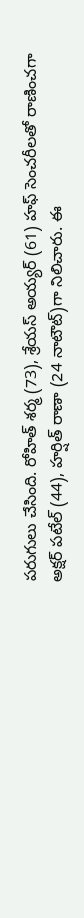ప‌రుగులు చేసింది. రోహిత్ శ‌ర్మ (73), శ్రేయ‌స్ అయ్య‌ర్ (61) హఫ్‌ సెంచరీలతో రాణించగా అక్ష‌ర్ ప‌టేల్ (44), హ‌ర్షిత్ రాణా (24 నాటౌట్)గా నిలిచారు. ఈ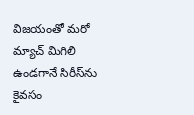విజయంతో మరో మ్యాచ్ మిగిలి ఉండగానే సిరీస్‌ను కైవసం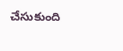చేసుకుంది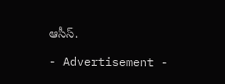ఆసీస్.

- Advertisement -